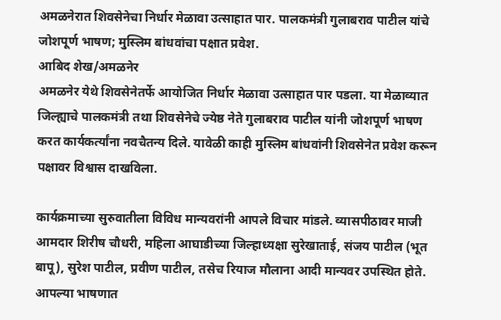अमळनेरात शिवसेनेचा निर्धार मेळावा उत्साहात पार. पालकमंत्री गुलाबराव पाटील यांचे जोशपूर्ण भाषण; मुस्लिम बांधवांचा पक्षात प्रवेश.
आबिद शेख/अमळनेर
अमळनेर येथे शिवसेनेतर्फे आयोजित निर्धार मेळावा उत्साहात पार पडला. या मेळाव्यात जिल्ह्याचे पालकमंत्री तथा शिवसेनेचे ज्येष्ठ नेते गुलाबराव पाटील यांनी जोशपूर्ण भाषण करत कार्यकर्त्यांना नवचैतन्य दिले. यावेळी काही मुस्लिम बांधवांनी शिवसेनेत प्रवेश करून पक्षावर विश्वास दाखविला.

कार्यक्रमाच्या सुरुवातीला विविध मान्यवरांनी आपले विचार मांडले. व्यासपीठावर माजी आमदार शिरीष चौधरी, महिला आघाडीच्या जिल्हाध्यक्षा सुरेखाताई, संजय पाटील (भूत बापू), सुरेश पाटील, प्रवीण पाटील, तसेच रियाज मौलाना आदी मान्यवर उपस्थित होते.
आपल्या भाषणात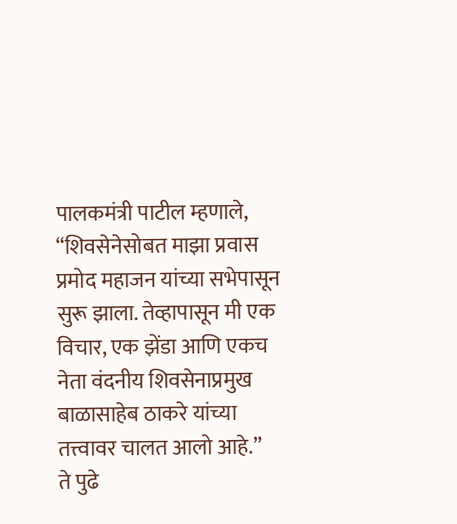पालकमंत्री पाटील म्हणाले,
“शिवसेनेसोबत माझा प्रवास प्रमोद महाजन यांच्या सभेपासून सुरू झाला. तेव्हापासून मी एक विचार, एक झेंडा आणि एकच नेता वंदनीय शिवसेनाप्रमुख बाळासाहेब ठाकरे यांच्या तत्त्वावर चालत आलो आहे.”
ते पुढे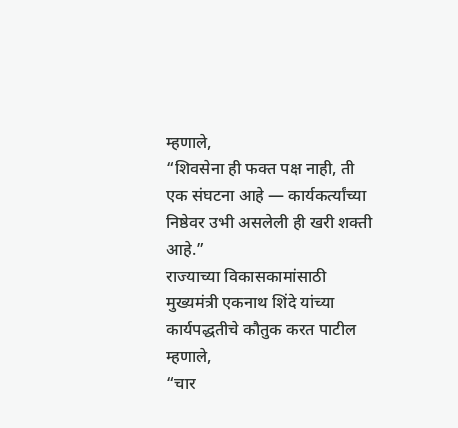म्हणाले,
“शिवसेना ही फक्त पक्ष नाही, ती एक संघटना आहे — कार्यकर्त्यांच्या निष्ठेवर उभी असलेली ही खरी शक्ती आहे.”
राज्याच्या विकासकामांसाठी मुख्यमंत्री एकनाथ शिंदे यांच्या कार्यपद्धतीचे कौतुक करत पाटील म्हणाले,
“चार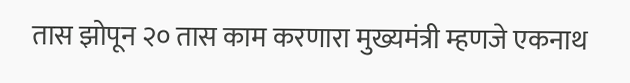तास झोपून २० तास काम करणारा मुख्यमंत्री म्हणजे एकनाथ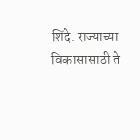शिंदे. राज्याच्या विकासासाठी ते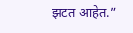झटत आहेत.”